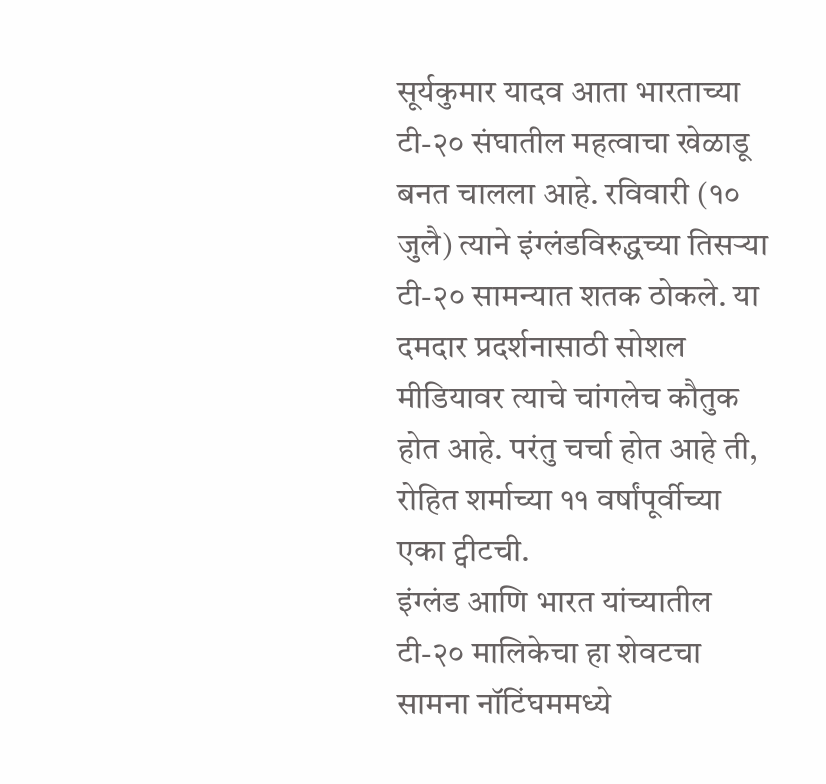सूर्यकुमार यादव आता भारताच्या टी-२० संघातील महत्वाचा खेळाडू बनत चालला आहे. रविवारी (१० जुलै) त्याने इंग्लंडविरुद्धच्या तिसऱ्या टी-२० सामन्यात शतक ठोकले. या दमदार प्रदर्शनासाठी सोशल मीडियावर त्याचे चांगलेच कौतुक होत आहे. परंतु चर्चा होत आहे ती, रोहित शर्माच्या ११ वर्षांपूर्वीच्या एका ट्वीटची.
इंग्लंड आणि भारत यांच्यातील टी-२० मालिकेचा हा शेवटचा सामना नॉटिंघममध्ये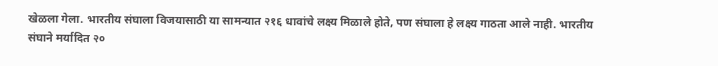खेळला गेला. भारतीय संघाला विजयासाठी या सामन्यात २१६ धावांचे लक्ष्य मिळाले होते, पण संघाला हे लक्ष्य गाठता आले नाही. भारतीय संघाने मर्यादित २०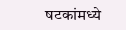षटकांमध्ये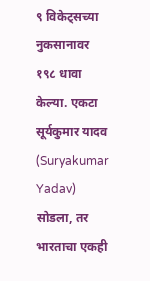९ विकेट्सच्या नुकसानावर १९८ धावा केल्या. एकटा सूर्यकुमार यादव (Suryakumar Yadav) सोडला, तर भारताचा एकही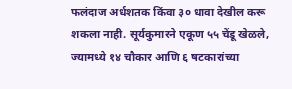फलंदाज अर्धशतक किंवा ३० धावा देखील करू शकला नाही. सूर्यकुमारने एकूण ५५ चेंडू खेळले, ज्यामध्ये १४ चौकार आणि ६ षटकारांच्या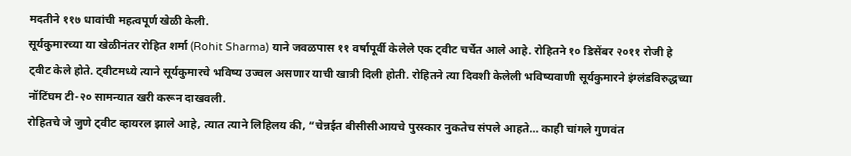मदतीने ११७ धावांची महत्वपूर्ण खेळी केली.
सूर्यकुमारच्या या खेळीनंतर रोहित शर्मा (Rohit Sharma) याने जवळपास ११ वर्षापूर्वी केलेले एक ट्वीट चर्चेत आले आहे. रोहितने १० डिसेंबर २०११ रोजी हे ट्वीट केले होते. ट्वीटमध्ये त्याने सूर्यकुमारचे भविष्य उज्वल असणार याची खात्री दिली होती. रोहितने त्या दिवशी केलेली भविष्यवाणी सूर्यकुमारने इंग्लंडविरुद्धच्या नॉटिंघम टी-२० सामन्यात खरी करून दाखवली.
रोहितचे जे जुणे ट्वीट व्हायरल झाले आहे, त्यात त्याने लिहिलय की, “चेन्नईत बीसीसीआयचे पुरस्कार नुकतेच संपले आहते… काही चांगले गुणवंत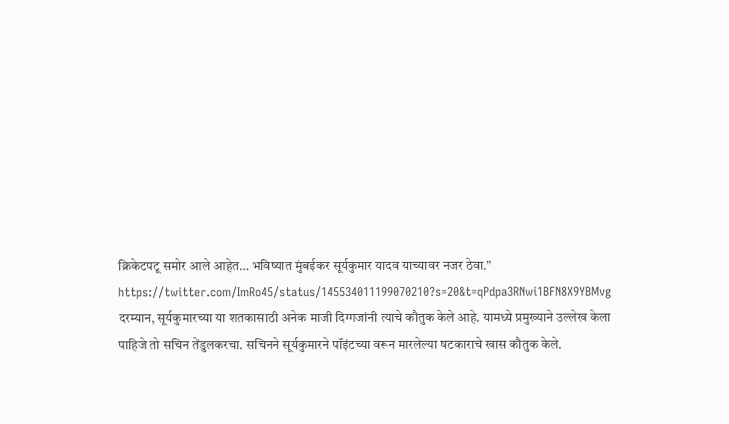क्रिकेटपटू समोर आले आहेत… भविष्यात मुंबईकर सूर्यकुमार यादव याच्यावर नजर ठेवा.”
https://twitter.com/ImRo45/status/145534011199070210?s=20&t=qPdpa3RNwi1BFN8X9YBMvg
दरम्यान, सूर्यकुमारच्या या शतकासाठी अनेक माजी दिग्गजांनी त्याचे कौतुक केले आहे. यामध्ये प्रमुख्याने उल्लेख केला पाहिजे तो सचिन तेंडुलकरचा. सचिनने सूर्यकुमारने पॉइंटच्या वरून मारलेल्या षटकाराचे खास कौतुक केले.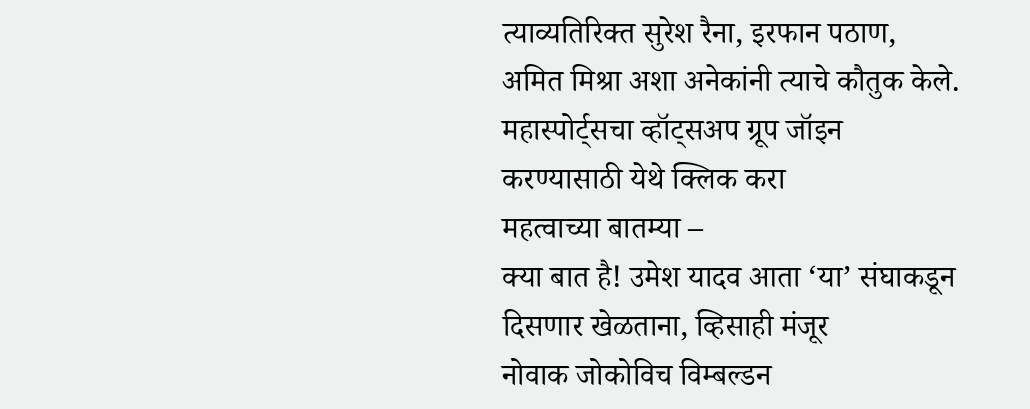त्याव्यतिरिक्त सुरेश रैना, इरफान पठाण, अमित मिश्रा अशा अनेकांनी त्याचे कौतुक केले.
महास्पोर्ट्सचा व्हॉट्सअप ग्रूप जॉइन करण्यासाठी येथे क्लिक करा
महत्वाच्या बातम्या –
क्या बात है! उमेश यादव आता ‘या’ संघाकडून दिसणार खेळताना, व्हिसाही मंजूर
नोवाक जोकोविच विम्बल्डन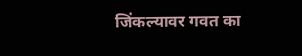जिंकल्यावर गवत का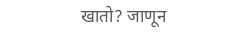खातो? जाणून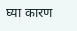घ्या कारण